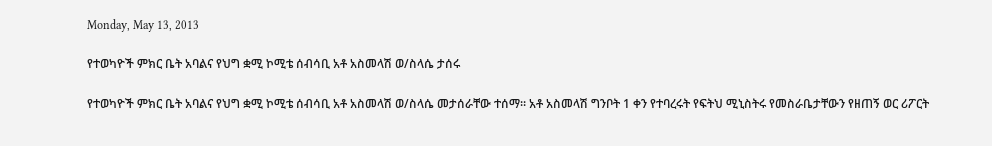Monday, May 13, 2013

የተወካዮች ምክር ቤት አባልና የህግ ቋሚ ኮሚቴ ሰብሳቢ አቶ አስመላሽ ወ/ስላሴ ታሰሩ

የተወካዮች ምክር ቤት አባልና የህግ ቋሚ ኮሚቴ ሰብሳቢ አቶ አስመላሽ ወ/ስላሴ መታሰራቸው ተሰማ። አቶ አስመላሽ ግንቦት 1 ቀን የተባረሩት የፍትህ ሚኒስትሩ የመስራቤታቸውን የዘጠኝ ወር ሪፖርት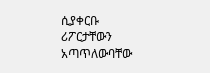ሲያቀርቡ ሪፖርታቸውን አጣጥለውባቸው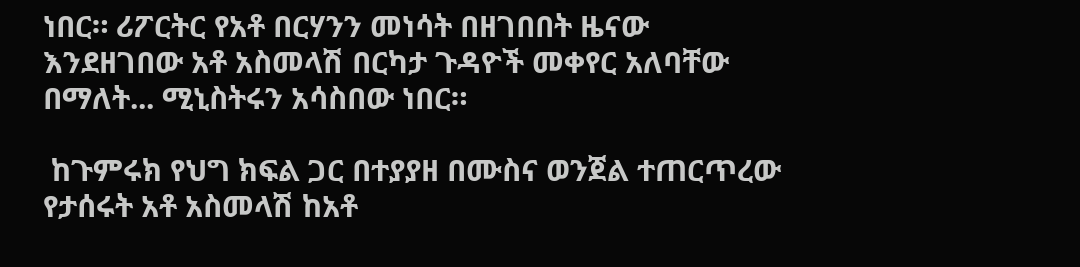ነበር። ሪፖርትር የአቶ በርሃንን መነሳት በዘገበበት ዜናው እንደዘገበው አቶ አስመላሽ በርካታ ጉዳዮች መቀየር አለባቸው በማለት... ሚኒስትሩን አሳስበው ነበር።

 ከጉምሩክ የህግ ክፍል ጋር በተያያዘ በሙስና ወንጀል ተጠርጥረው የታሰሩት አቶ አስመላሽ ከአቶ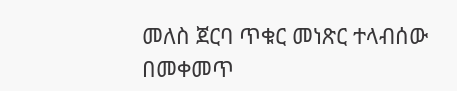መለስ ጀርባ ጥቁር መነጽር ተላብሰው በመቀመጥ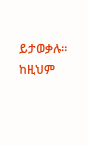ይታወቃሉ። ከዚህም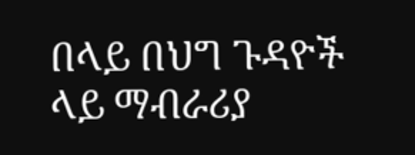በላይ በህግ ጉዳዮች ላይ ማብራሪያ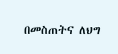በመስጠትና ለህግ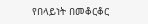የበላይነት በመቆርቆር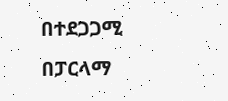በተደጋጋሚ በፓርላማ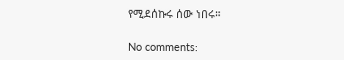የሚደሰኩሩ ሰው ነበሩ።

No comments: